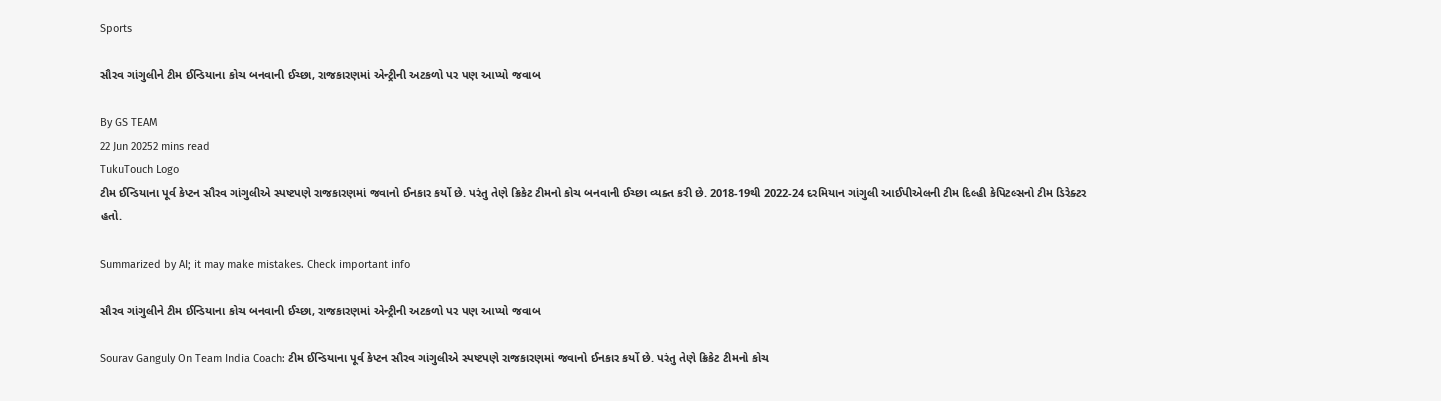Sports

સૌરવ ગાંગુલીને ટીમ ઈન્ડિયાના કોચ બનવાની ઈચ્છા, રાજકારણમાં એન્ટ્રીની અટકળો પર પણ આપ્યો જવાબ

By GS TEAM
22 Jun 20252 mins read
TukuTouch Logo
ટીમ ઈન્ડિયાના પૂર્વ કેપ્ટન સૌરવ ગાંગુલીએ સ્પષ્ટપણે રાજકારણમાં જવાનો ઈનકાર કર્યો છે. પરંતુ તેણે ક્રિકેટ ટીમનો કોચ બનવાની ઈચ્છા વ્યક્ત કરી છે. 2018-19થી 2022-24 દરમિયાન ગાંગુલી આઈપીએલની ટીમ દિલ્હી કેપિટલ્સનો ટીમ ડિરેક્ટર હતો.

Summarized by AI; it may make mistakes. Check important info

સૌરવ ગાંગુલીને ટીમ ઈન્ડિયાના કોચ બનવાની ઈચ્છા, રાજકારણમાં એન્ટ્રીની અટકળો પર પણ આપ્યો જવાબ

Sourav Ganguly On Team India Coach: ટીમ ઈન્ડિયાના પૂર્વ કેપ્ટન સૌરવ ગાંગુલીએ સ્પષ્ટપણે રાજકારણમાં જવાનો ઈનકાર કર્યો છે. પરંતુ તેણે ક્રિકેટ ટીમનો કોચ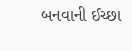બનવાની ઈચ્છા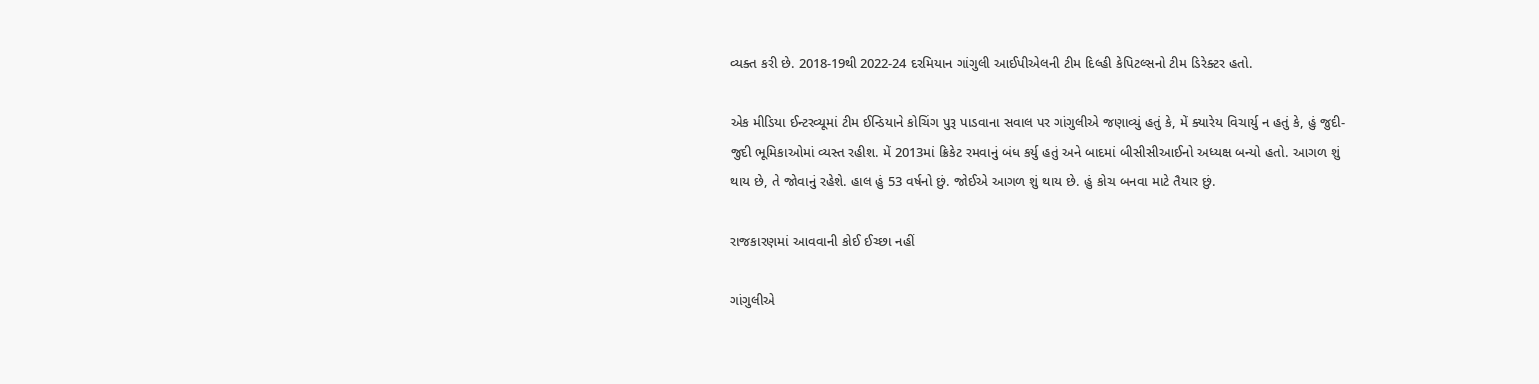વ્યક્ત કરી છે. 2018-19થી 2022-24 દરમિયાન ગાંગુલી આઈપીએલની ટીમ દિલ્હી કેપિટલ્સનો ટીમ ડિરેક્ટર હતો.

એક મીડિયા ઈન્ટરવ્યૂમાં ટીમ ઈન્ડિયાને કોચિંગ પુરૂ પાડવાના સવાલ પર ગાંગુલીએ જણાવ્યું હતું કે, મેં ક્યારેય વિચાર્યુ ન હતું કે, હું જુદી-જુદી ભૂમિકાઓમાં વ્યસ્ત રહીશ. મેં 2013માં ક્રિકેટ રમવાનું બંધ કર્યુ હતું અને બાદમાં બીસીસીઆઈનો અધ્યક્ષ બન્યો હતો. આગળ શું થાય છે, તે જોવાનું રહેશે. હાલ હું 53 વર્ષનો છું. જોઈએ આગળ શું થાય છે. હું કોચ બનવા માટે તૈયાર છું.

રાજકારણમાં આવવાની કોઈ ઈચ્છા નહીં

ગાંગુલીએ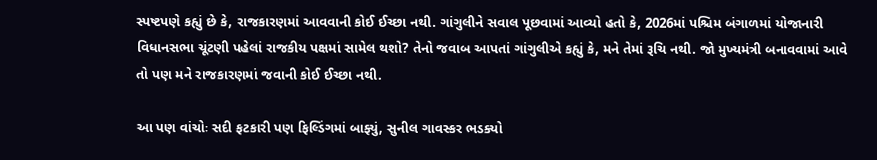સ્પષ્ટપણે કહ્યું છે કે, રાજકારણમાં આવવાની કોઈ ઈચ્છા નથી. ગાંગુલીને સવાલ પૂછવામાં આવ્યો હતો કે, 2026માં પશ્ચિમ બંગાળમાં યોજાનારી વિધાનસભા ચૂંટણી પહેલાં રાજકીય પક્ષમાં સામેલ થશો? તેનો જવાબ આપતાં ગાંગુલીએ કહ્યું કે, મને તેમાં રૂચિ નથી. જો મુખ્યમંત્રી બનાવવામાં આવે તો પણ મને રાજકારણમાં જવાની કોઈ ઈચ્છા નથી.

આ પણ વાંચોઃ સદી ફટકારી પણ ફિલ્ડિંગમાં બાફ્યું, સુનીલ ગાવસ્કર ભડક્યો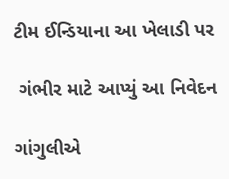ટીમ ઈન્ડિયાના આ ખેલાડી પર

 ગંભીર માટે આપ્યું આ નિવેદન

ગાંગુલીએ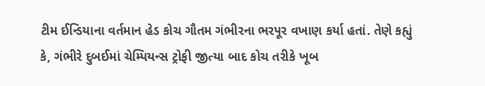ટીમ ઈન્ડિયાના વર્તમાન હેડ કોચ ગૌતમ ગંભીરના ભરપૂર વખાણ કર્યા હતાં. તેણે કહ્યું કે, ગંભીરે દુબઈમાં ચેમ્પિયન્સ ટ્રોફી જીત્યા બાદ કોચ તરીકે ખૂબ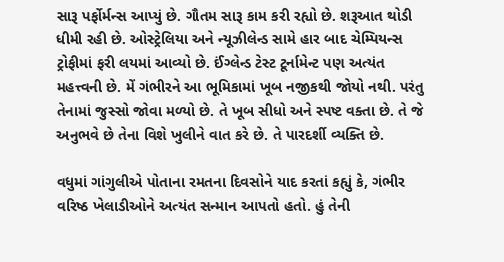સારૂ પર્ફોર્મન્સ આપ્યું છે. ગૌતમ સારૂ કામ કરી રહ્યો છે. શરૂઆત થોડી ધીમી રહી છે. ઓસ્ટ્રેલિયા અને ન્યૂઝીલેન્ડ સામે હાર બાદ ચેમ્પિયન્સ ટ્રોફીમાં ફરી લયમાં આવ્યો છે. ઈંગ્લેન્ડ ટેસ્ટ ટૂર્નામેન્ટ પણ અત્યંત મહત્ત્વની છે. મેં ગંભીરને આ ભૂમિકામાં ખૂબ નજીકથી જોયો નથી. પરંતુ તેનામાં જુસ્સો જોવા મળ્યો છે. તે ખૂબ સીધો અને સ્પષ્ટ વક્તા છે. તે જે અનુભવે છે તેના વિશે ખુલીને વાત કરે છે. તે પારદર્શી વ્યક્તિ છે.

વધુમાં ગાંગુલીએ પોતાના રમતના દિવસોને યાદ કરતાં કહ્યું કે, ગંભીર વરિષ્ઠ ખેલાડીઓને અત્યંત સન્માન આપતો હતો. હું તેની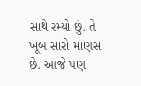સાથે રમ્યો છું. તે ખૂબ સારો માણસ છે. આજે પણ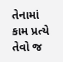તેનામાં કામ પ્રત્યે તેવો જ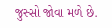જુસ્સો જોવા મળે છે.